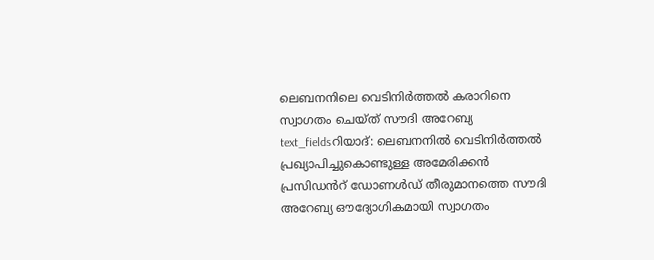ലെബനനിലെ വെടിനിർത്തൽ കരാറിനെ സ്വാഗതം ചെയ്ത് സൗദി അറേബ്യ
text_fieldsറിയാദ്: ലെബനനിൽ വെടിനിർത്തൽ പ്രഖ്യാപിച്ചുകൊണ്ടുള്ള അമേരിക്കൻ പ്രസിഡൻറ് ഡോണൾഡ് തീരുമാനത്തെ സൗദി അറേബ്യ ഔദ്യോഗികമായി സ്വാഗതം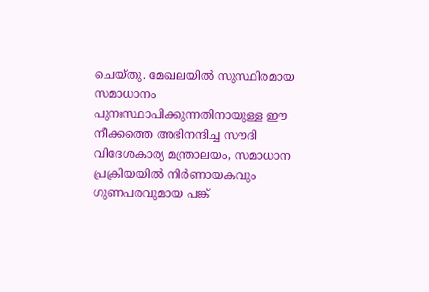ചെയ്തു. മേഖലയിൽ സുസ്ഥിരമായ സമാധാനം പുനഃസ്ഥാപിക്കുന്നതിനായുള്ള ഈ നീക്കത്തെ അഭിനന്ദിച്ച സൗദി വിദേശകാര്യ മന്ത്രാലയം, സമാധാന പ്രക്രിയയിൽ നിർണായകവും ഗുണപരവുമായ പങ്ക്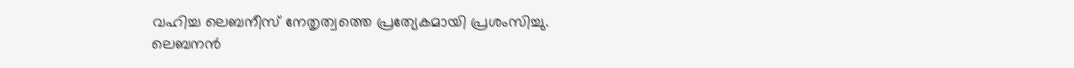വഹിച്ച ലെബനീസ് നേതൃത്വത്തെ പ്രത്യേകമായി പ്രശംസിച്ചു.
ലെബനൻ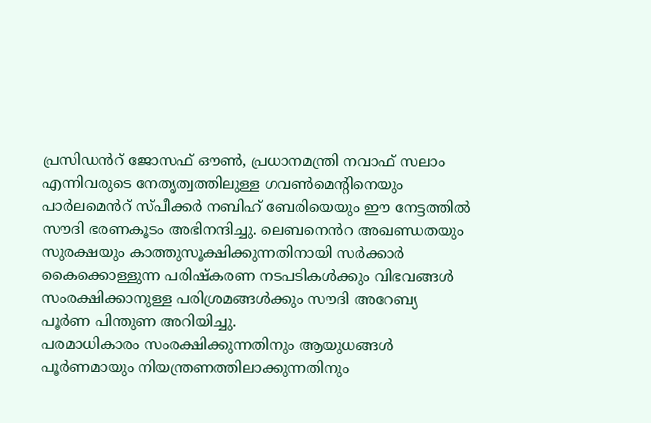പ്രസിഡൻറ് ജോസഫ് ഔൺ, പ്രധാനമന്ത്രി നവാഫ് സലാം എന്നിവരുടെ നേതൃത്വത്തിലുള്ള ഗവൺമെന്റിനെയും പാർലമെൻറ് സ്പീക്കർ നബിഹ് ബേരിയെയും ഈ നേട്ടത്തിൽ സൗദി ഭരണകൂടം അഭിനന്ദിച്ചു. ലെബനെൻറ അഖണ്ഡതയും സുരക്ഷയും കാത്തുസൂക്ഷിക്കുന്നതിനായി സർക്കാർ കൈക്കൊള്ളുന്ന പരിഷ്കരണ നടപടികൾക്കും വിഭവങ്ങൾ സംരക്ഷിക്കാനുള്ള പരിശ്രമങ്ങൾക്കും സൗദി അറേബ്യ പൂർണ പിന്തുണ അറിയിച്ചു.
പരമാധികാരം സംരക്ഷിക്കുന്നതിനും ആയുധങ്ങൾ പൂർണമായും നിയന്ത്രണത്തിലാക്കുന്നതിനും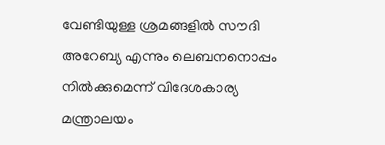വേണ്ടിയുള്ള ശ്രമങ്ങളിൽ സൗദി അറേബ്യ എന്നും ലെബനനൊപ്പം നിൽക്കുമെന്ന് വിദേശകാര്യ മന്ത്രാലയം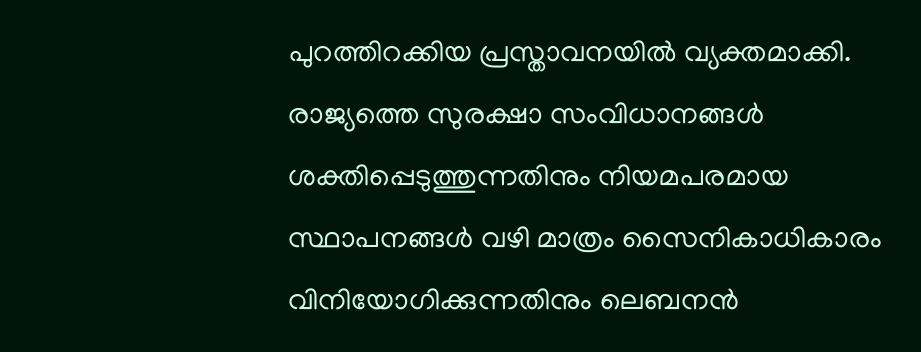പുറത്തിറക്കിയ പ്രസ്താവനയിൽ വ്യക്തമാക്കി.
രാജ്യത്തെ സുരക്ഷാ സംവിധാനങ്ങൾ ശക്തിപ്പെടുത്തുന്നതിനും നിയമപരമായ സ്ഥാപനങ്ങൾ വഴി മാത്രം സൈനികാധികാരം വിനിയോഗിക്കുന്നതിനും ലെബനൻ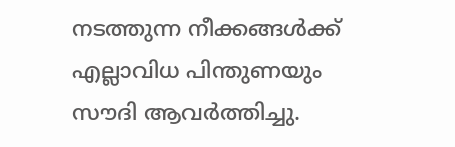നടത്തുന്ന നീക്കങ്ങൾക്ക് എല്ലാവിധ പിന്തുണയും സൗദി ആവർത്തിച്ചു.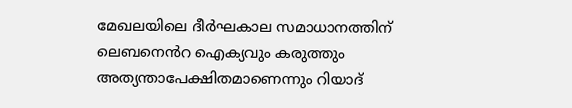മേഖലയിലെ ദീർഘകാല സമാധാനത്തിന് ലെബനെൻറ ഐക്യവും കരുത്തും അത്യന്താപേക്ഷിതമാണെന്നും റിയാദ്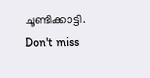ചൂണ്ടിക്കാട്ടി.
Don't miss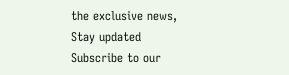the exclusive news, Stay updated
Subscribe to our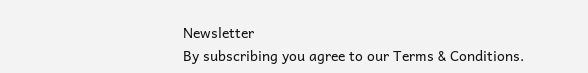Newsletter
By subscribing you agree to our Terms & Conditions.